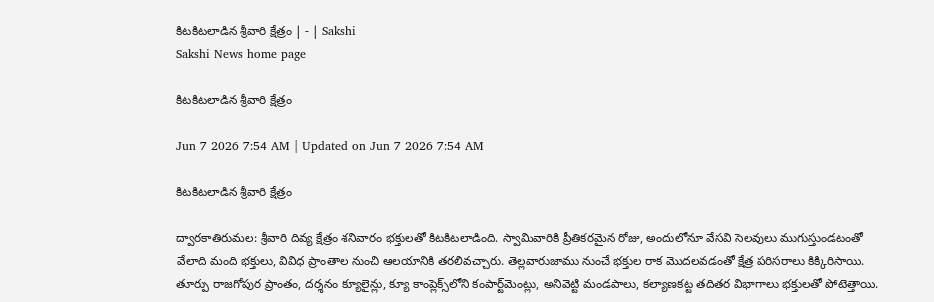కిటకిటలాడిన శ్రీవారి క్షేత్రం | - | Sakshi
Sakshi News home page

కిటకిటలాడిన శ్రీవారి క్షేత్రం

Jun 7 2026 7:54 AM | Updated on Jun 7 2026 7:54 AM

కిటకిటలాడిన శ్రీవారి క్షేత్రం

ద్వారకాతిరుమల: శ్రీవారి దివ్య క్షేత్రం శనివారం భక్తులతో కిటకిటలాడింది. స్వామివారికి ప్రీతికరమైన రోజు, అందులోనూ వేసవి సెలవులు ముగుస్తుండటంతో వేలాది మంది భక్తులు, వివిధ ప్రాంతాల నుంచి ఆలయానికి తరలివచ్చారు. తెల్లవారుజాము నుంచే భక్తుల రాక మొదలవడంతో క్షేత్ర పరిసరాలు కిక్కిరిసాయి. తూర్పు రాజగోపుర ప్రాంతం, దర్శనం క్యూలైన్లు, క్యూ కాంప్లెక్స్‌లోని కంపార్ట్‌మెంట్లు, అనివెట్టి మండపాలు, కల్యాణకట్ట తదితర విభాగాలు భక్తులతో పోటెత్తాయి.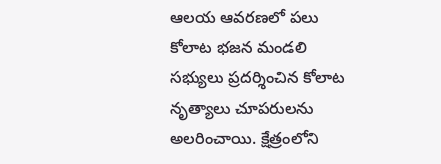ఆలయ ఆవరణలో పలు కోలాట భజన మండలి సభ్యులు ప్రదర్శించిన కోలాట నృత్యాలు చూపరులను అలరించాయి. క్షేత్రంలోని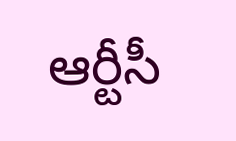ఆర్టీసీ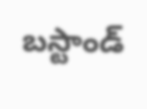బస్టాండ్‌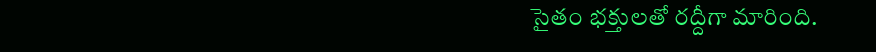సైతం భక్తులతో రద్దీగా మారింది.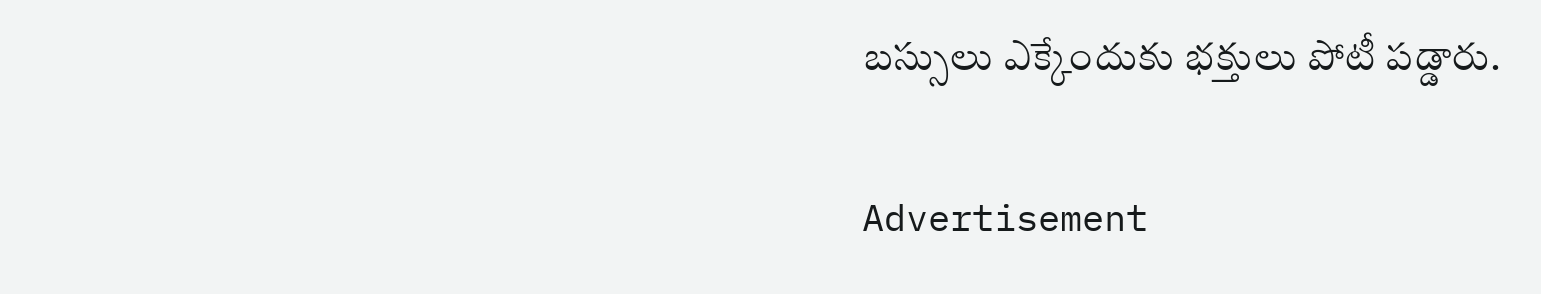బస్సులు ఎక్కేందుకు భక్తులు పోటీ పడ్డారు.

Advertisement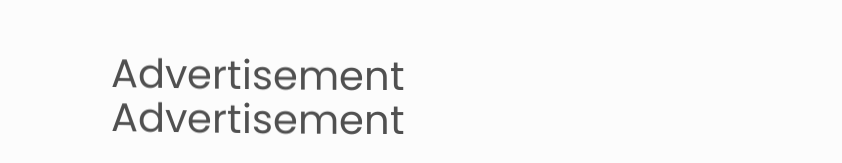Advertisement
Advertisement